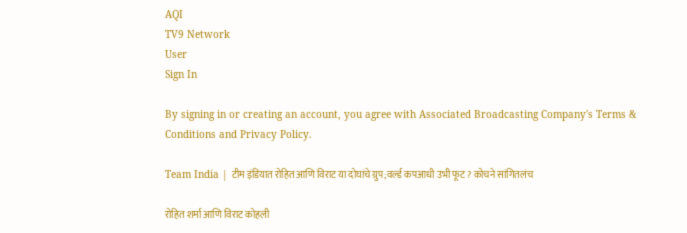AQI
TV9 Network
User
Sign In

By signing in or creating an account, you agree with Associated Broadcasting Company's Terms & Conditions and Privacy Policy.

Team India | टीम इंडियात रोहित आणि विराट या दोघांचे ग्रुप;वर्ल्ड कपआधी उभी फूट? कोचने सांगितलंच

रोहित शर्मा आणि विराट कोहली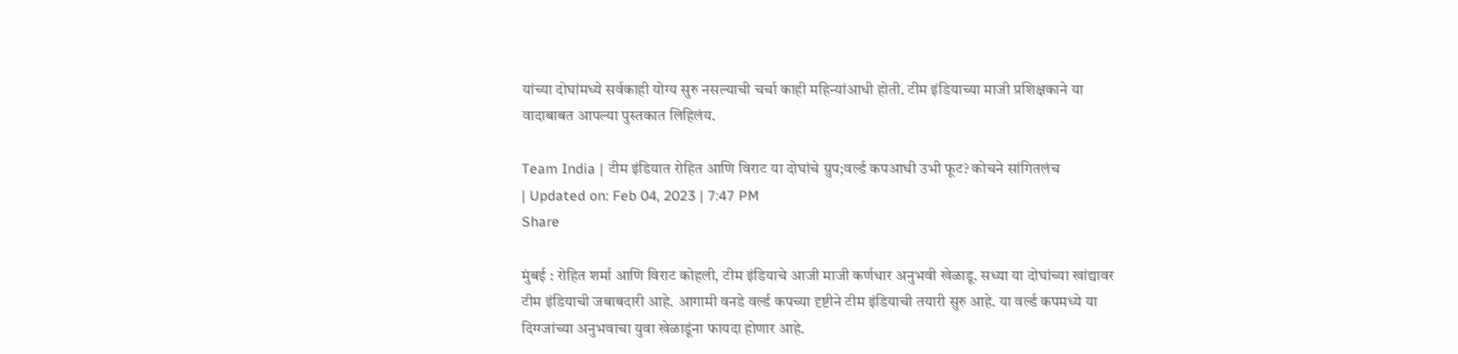यांच्या दोघांमध्ये सर्वकाही योग्य सुरु नसल्याची चर्चा काही महिन्यांआधी होती. टीम इंडियाच्या माजी प्रशिक्षकाने या वादाबाबत आपल्या पुस्तकात लिहिलंय.

Team India | टीम इंडियात रोहित आणि विराट या दोघांचे ग्रुप;वर्ल्ड कपआधी उभी फूट? कोचने सांगितलंच
| Updated on: Feb 04, 2023 | 7:47 PM
Share

मुंबई : रोहित शर्मा आणि विराट कोहली, टीम इंडियाचे आजी माजी कर्णधार अनुभवी खेळाडू. सध्या या दोघांच्या खांद्यावर टीम इंडियाची जबाबदारी आहे. आगामी वनडे वर्ल्ड कपच्या दृष्टीने टीम इंडियाची तयारी सुरु आहे. या वर्ल्ड कपमध्ये या दिग्ग्जांच्या अनुभवाचा युवा खेळाडूंना फायदा होणार आहे.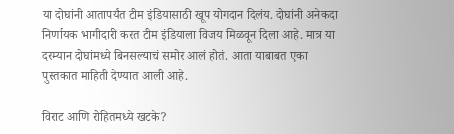या दोघांनी आतापर्यंत टीम इंडियासाठी खूप योगदान दिलंय. दोघांनी अनेकदा निर्णायक भागीदारी करत टीम इंडियाला विजय मिळवून दिला आहे. मात्र या दरम्यान दोघांमध्ये बिनसल्याचं समोर आलं होतं. आता याबाबत एका पुस्तकात माहिती देण्यात आली आहे.

विराट आणि रोहितमध्ये खटके?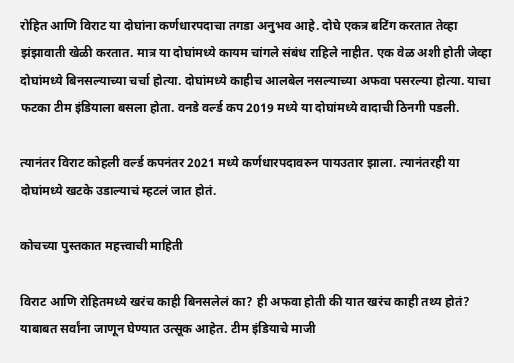रोहित आणि विराट या दोघांना कर्णधारपदाचा तगडा अनुभव आहे. दोघे एकत्र बटिंग करतात तेव्हा झंझावाती खेळी करतात. मात्र या दोघांमध्ये कायम चांगले संबंध राहिले नाहीत. एक वेळ अशी होती जेव्हा दोघांमध्ये बिनसल्याच्या चर्चा होत्या. दोघांमध्ये काहीच आलबेल नसल्याच्या अफवा पसरल्या होत्या. याचा फटका टीम इंडियाला बसला होता. वनडे वर्ल्ड कप 2019 मध्ये या दोघांमध्ये वादाची ठिनगी पडली.

त्यानंतर विराट कोहली वर्ल्ड कपनंतर 2021 मध्ये कर्णधारपदावरुन पायउतार झाला. त्यानंतरही या दोघांमध्ये खटके उडाल्याचं म्हटलं जात होतं.

कोचच्या पुस्तकात महत्त्वाची माहिती

विराट आणि रोहितमध्ये खरंच काही बिनसलेलं का? ही अफवा होती की यात खरंच काही तथ्य होतं? याबाबत सर्वांना जाणून घेण्यात उत्सूक आहेत. टीम इंडियाचे माजी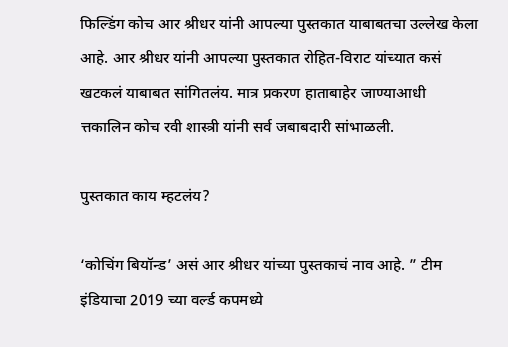फिल्डिंग कोच आर श्रीधर यांनी आपल्या पुस्तकात याबाबतचा उल्लेख केला आहे. आर श्रीधर यांनी आपल्या पुस्तकात रोहित-विराट यांच्यात कसं खटकलं याबाबत सांगितलंय. मात्र प्रकरण हाताबाहेर जाण्याआधी त्तकालिन कोच रवी शास्त्री यांनी सर्व जबाबदारी सांभाळली.

पुस्तकात काय म्हटलंय?

‘कोचिंग बियॉन्ड’ असं आर श्रीधर यांच्या पुस्तकाचं नाव आहे. ” टीम इंडियाचा 2019 च्या वर्ल्ड कपमध्ये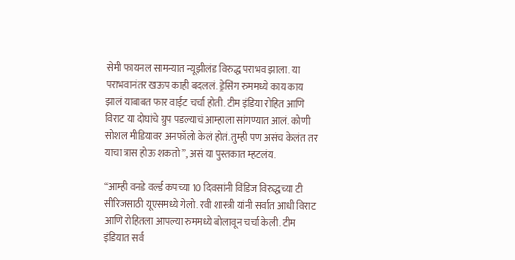सेमी फायनल सामन्यात न्यूझीलंड विरुद्ध पराभव झाला. या पराभवानंतर खऊप काही बदललं. ड्रेसिंग रुममध्ये काय काय झालं याबाबत फार वाईट चर्चा होती. टीम इंडिया रोहित आणि विराट या दोघांचे ग्रुप पडल्याचं आम्हाला सांगण्यात आलं. कोणी सोशल मीडियावर अनफॉलो केलं होतं. तुम्ही पण असंच केलंत तर याचा त्रास होऊ शकतो”, असं या पुस्तकात म्हटलंय.

“आम्ही वनडे वर्ल्ड कपच्या 10 दिवसांनी विंडिज विरुद्धच्या टी सीरिजसाठी यूएसमध्ये गेलो. रवी शास्त्री यांनी सर्वात आधी विराट आणि रोहितला आपल्या रुममध्ये बोलावून चर्चा केली. टीम इंडियात सर्व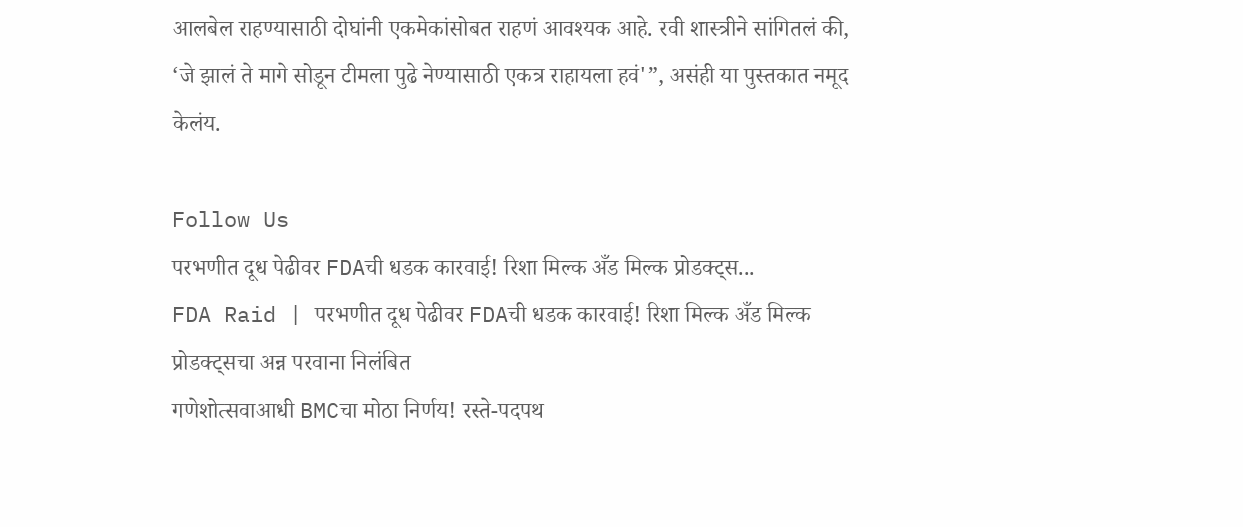आलबेल राहण्यासाठी दोघांनी एकमेकांसोबत राहणं आवश्यक आहे. रवी शास्त्रीने सांगितलं की, ‘जे झालं ते मागे सोडून टीमला पुढे नेण्यासाठी एकत्र राहायला हवं'”, असंही या पुस्तकात नमूद केलंय.

Follow Us
परभणीत दूध पेढीवर FDAची धडक कारवाई! रिशा मिल्क अँड मिल्क प्रोडक्ट्स...
FDA Raid | परभणीत दूध पेढीवर FDAची धडक कारवाई! रिशा मिल्क अँड मिल्क प्रोडक्ट्सचा अन्न परवाना निलंबित
गणेशोत्सवाआधी BMCचा मोठा निर्णय! रस्ते-पदपथ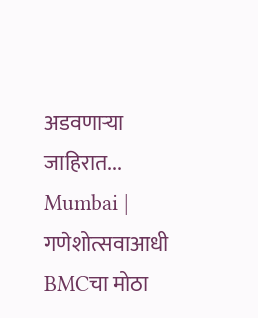अडवणाऱ्या जाहिरात...
Mumbai | गणेशोत्सवाआधी BMCचा मोठा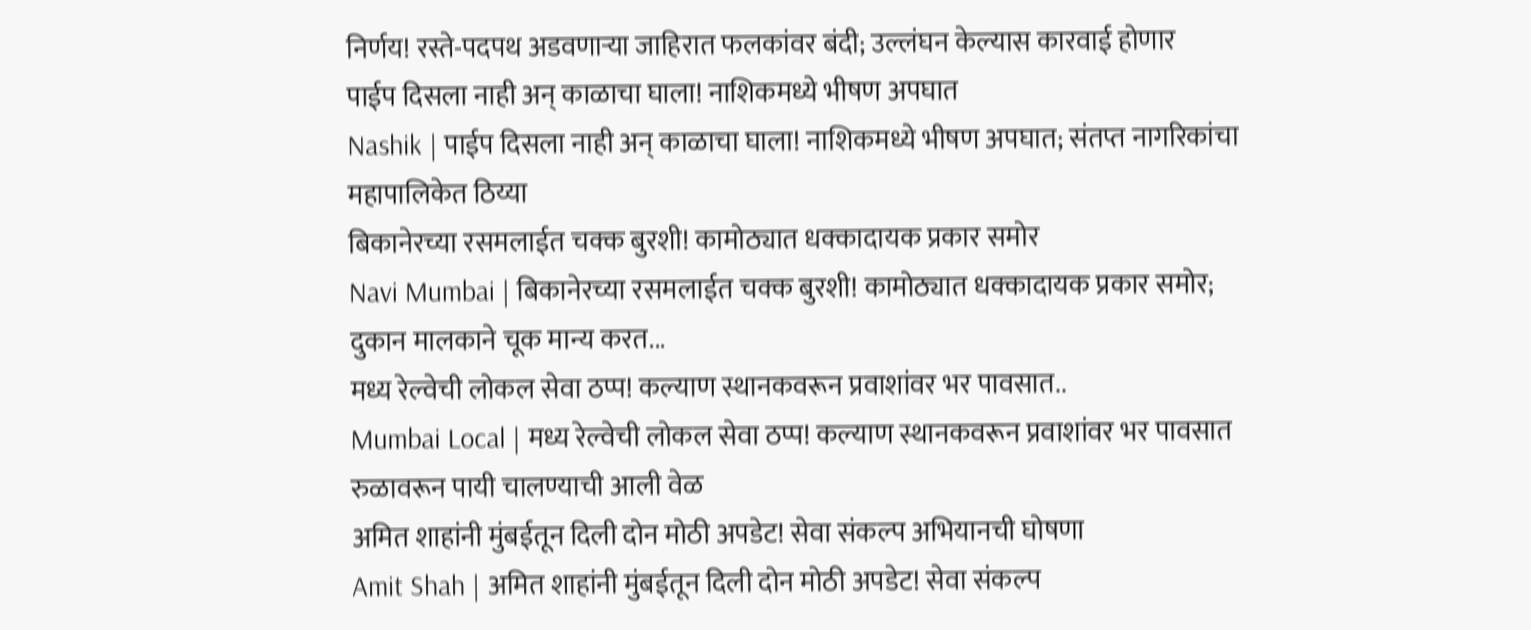निर्णय! रस्ते-पदपथ अडवणाऱ्या जाहिरात फलकांवर बंदी; उल्लंघन केल्यास कारवाई होणार
पाईप दिसला नाही अन् काळाचा घाला! नाशिकमध्ये भीषण अपघात
Nashik | पाईप दिसला नाही अन् काळाचा घाला! नाशिकमध्ये भीषण अपघात; संतप्त नागरिकांचा महापालिकेत ठिय्या
बिकानेरच्या रसमलाईत चक्क बुरशी! कामोठ्यात धक्कादायक प्रकार समोर
Navi Mumbai | बिकानेरच्या रसमलाईत चक्क बुरशी! कामोठ्यात धक्कादायक प्रकार समोर; दुकान मालकाने चूक मान्य करत...
मध्य रेल्वेची लोकल सेवा ठप्प! कल्याण स्थानकवरून प्रवाशांवर भर पावसात..
Mumbai Local | मध्य रेल्वेची लोकल सेवा ठप्प! कल्याण स्थानकवरून प्रवाशांवर भर पावसात रुळावरून पायी चालण्याची आली वेळ
अमित शाहांनी मुंबईतून दिली दोन मोठी अपडेट! सेवा संकल्प अभियानची घोषणा
Amit Shah | अमित शाहांनी मुंबईतून दिली दोन मोठी अपडेट! सेवा संकल्प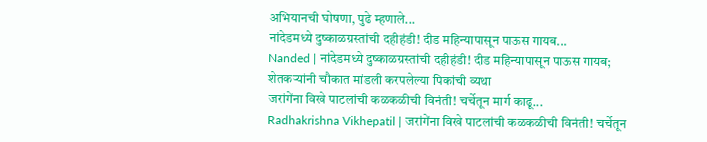अभियानची घोषणा, पुढे म्हणाले...
नांदेडमध्ये दुष्काळग्रस्तांची दहीहंडी! दीड महिन्यापासून पाऊस गायब...
Nanded | नांदेडमध्ये दुष्काळग्रस्तांची दहीहंडी! दीड महिन्यापासून पाऊस गायब; शेतकऱ्यांनी चौकात मांडली करपलेल्या पिकांची व्यथा
जरांगेंना विखे पाटलांची कळकळीची विनंती! चर्चेतून मार्ग काढू...
Radhakrishna Vikhepatil | जरांगेंना विखे पाटलांची कळकळीची विनंती! चर्चेतून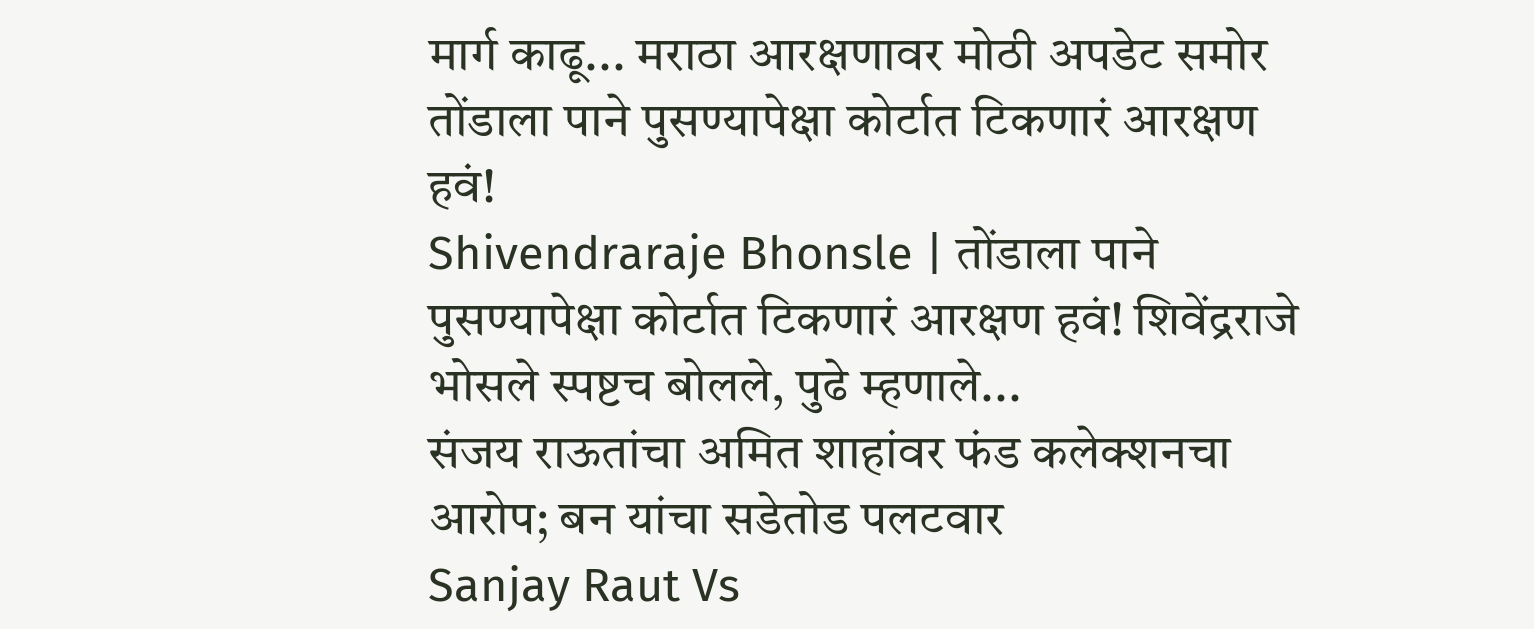मार्ग काढू... मराठा आरक्षणावर मोठी अपडेट समोर
तोंडाला पाने पुसण्यापेक्षा कोर्टात टिकणारं आरक्षण हवं!
Shivendraraje Bhonsle | तोंडाला पाने पुसण्यापेक्षा कोर्टात टिकणारं आरक्षण हवं! शिवेंद्रराजे भोसले स्पष्टच बोलले, पुढे म्हणाले...
संजय राऊतांचा अमित शाहांवर फंड कलेक्शनचा आरोप; बन यांचा सडेतोड पलटवार
Sanjay Raut Vs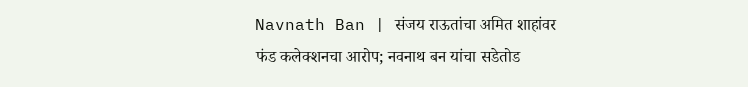Navnath Ban | संजय राऊतांचा अमित शाहांवर फंड कलेक्शनचा आरोप; नवनाथ बन यांचा सडेतोड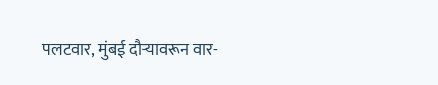पलटवार, मुंबई दौऱ्यावरून वार-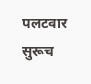पलटवार सुरूच